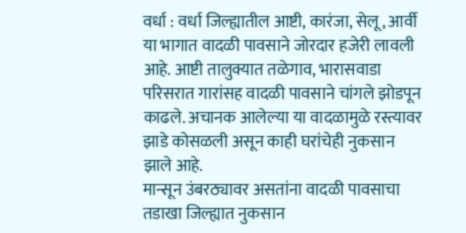वर्धा : वर्धा जिल्ह्यातील आष्टी, कारंजा, सेलू, आर्वी या भागात वादळी पावसाने जोरदार हजेरी लावली आहे. आष्टी तालुक्यात तळेगाव, भारासवाडा परिसरात गारांसह वादळी पावसाने चांगले झोडपून काढले. अचानक आलेल्या या वादळामुळे रस्त्यावर झाडे कोसळली असून काही घरांचेही नुकसान झाले आहे.
मान्सून उंबरठ्यावर असतांना वादळी पावसाचा तडाखा जिल्ह्यात नुकसान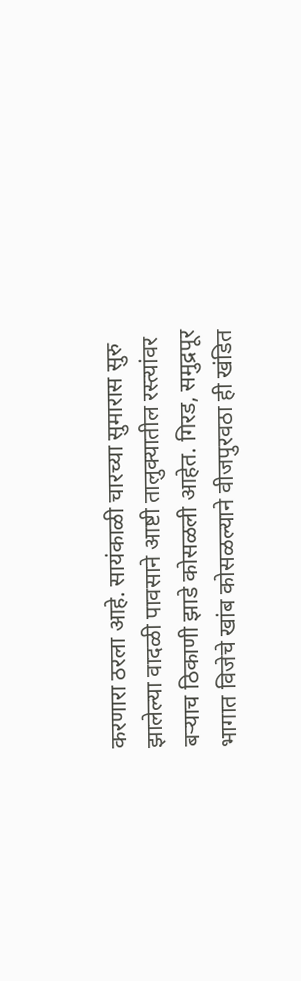करणारा ठरला आहे. सायंकाळी चारच्या सुमारास सुरु झालेल्या वादळी पावसाने आष्टी तालुक्यातील रस्त्यांवर बऱ्याच ठिकाणी झाडे कोसळली आहेत. गिरड, समुद्रपूर भागात विजेचे खांब कोसळल्याने वीजपुरवठा ही खंडित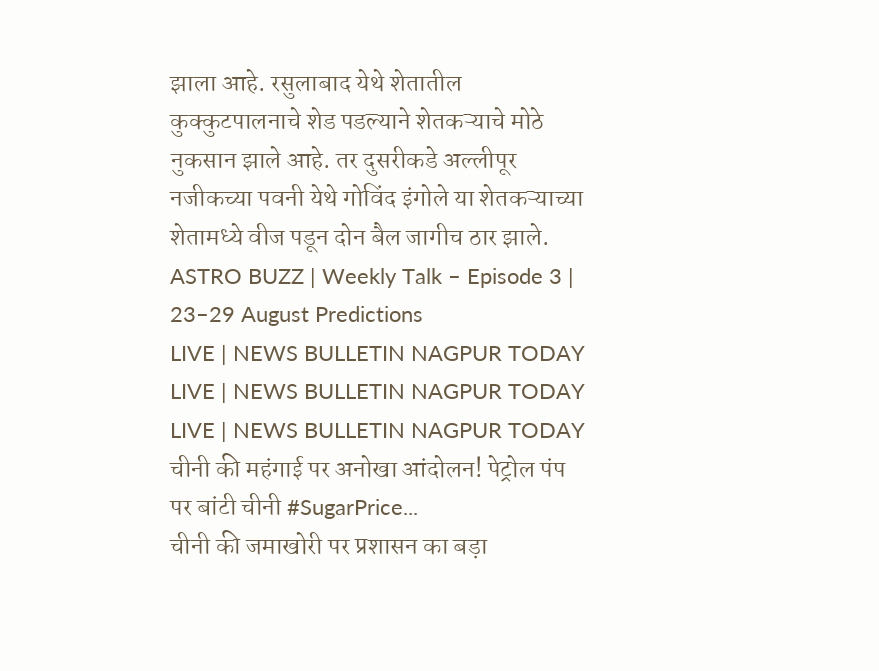झाला आहे. रसुलाबाद येथे शेतातील कुक्कुटपालनाचे शेड पडल्याने शेतकऱ्याचे मोठे नुकसान झाले आहे. तर दुसरीकडे अल्लीपूर नजीकच्या पवनी येथे गोविंद इंगोले या शेतकऱ्याच्या शेतामध्ये वीज पडून दोन बैल जागीच ठार झाले.
ASTRO BUZZ | Weekly Talk – Episode 3 | 23–29 August Predictions
LIVE | NEWS BULLETIN NAGPUR TODAY
LIVE | NEWS BULLETIN NAGPUR TODAY
LIVE | NEWS BULLETIN NAGPUR TODAY
चीनी की महंगाई पर अनोखा आंदोलन! पेट्रोल पंप पर बांटी चीनी #SugarPrice...
चीनी की जमाखोरी पर प्रशासन का बड़ा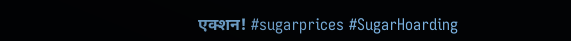एक्शन! #sugarprices #SugarHoarding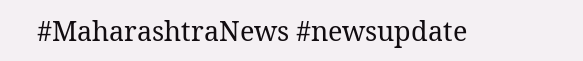#MaharashtraNews #newsupdate